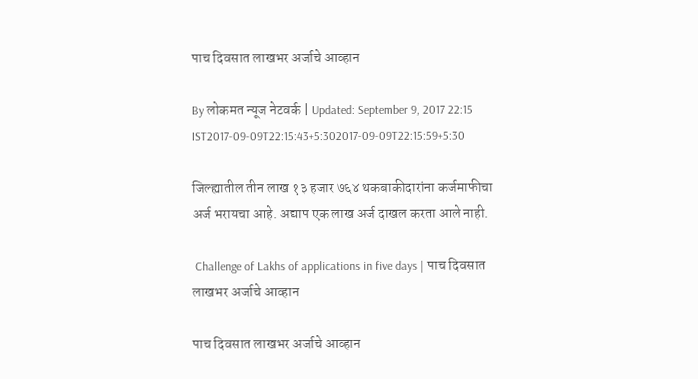पाच दिवसात लाखभर अर्जाचे आव्हान

By लोकमत न्यूज नेटवर्क | Updated: September 9, 2017 22:15 IST2017-09-09T22:15:43+5:302017-09-09T22:15:59+5:30

जिल्ह्यातील तीन लाख १३ हजार ७६४ थकबाकीदारांना कर्जमाफीचा अर्ज भरायचा आहे. अद्याप एक लाख अर्ज दाखल करता आले नाही.

 Challenge of Lakhs of applications in five days | पाच दिवसात लाखभर अर्जाचे आव्हान

पाच दिवसात लाखभर अर्जाचे आव्हान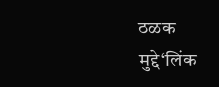ठळक मुद्दे‘लिंक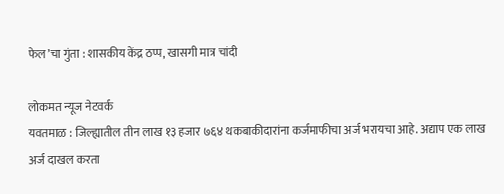फेल’चा गुंता : शासकीय केंद्र ठप्प, खासगी मात्र चांदी

लोकमत न्यूज नेटवर्क
यवतमाळ : जिल्ह्यातील तीन लाख १३ हजार ७६४ थकबाकीदारांना कर्जमाफीचा अर्ज भरायचा आहे. अद्याप एक लाख अर्ज दाखल करता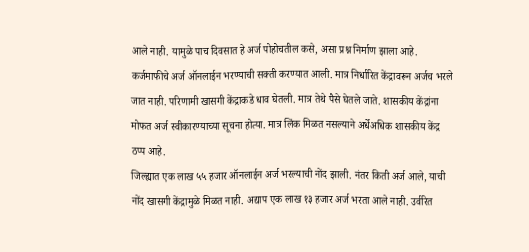आले नाही. यामुळे पाच दिवसात हे अर्ज पोहोचतील कसे, असा प्रश्न निर्माण झाला आहे.
कर्जमाफीचे अर्ज ऑनलाईन भरण्याची सक्ती करण्यात आली. मात्र निर्धारित केंद्रावरून अर्जच भरले जात नाही. परिणामी खासगी केंद्राकडे धाव घेतली. मात्र तेथे पैसे घेतले जाते. शासकीय केंद्रांना मोफत अर्ज स्वीकारण्याच्या सूचना होत्या. मात्र लिंक मिळत नसल्याने अर्धेअधिक शासकीय केंद्र ठप्प आहे.
जिल्ह्यात एक लाख ५५ हजार ऑनलाईन अर्ज भरल्याची नोंद झाली. नंतर किती अर्ज आले, याची नोंद खासगी केंद्रामुळे मिळत नाही. अद्याप एक लाख १३ हजार अर्ज भरता आले नाही. उर्वरित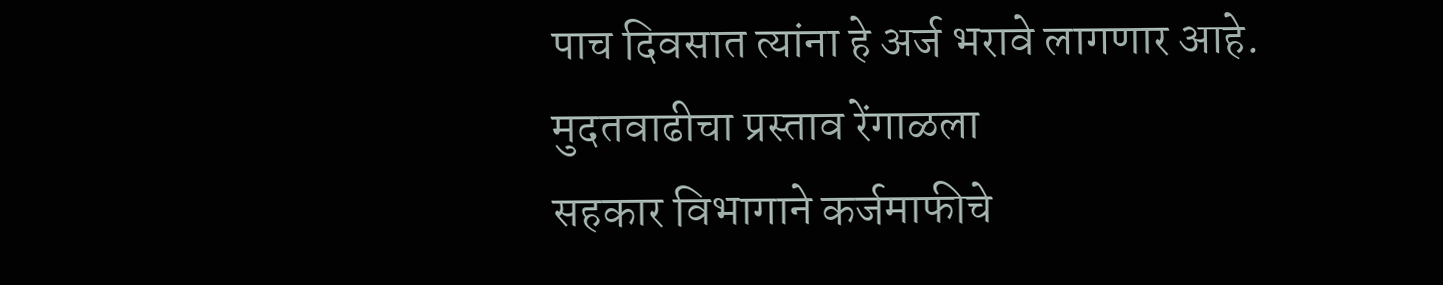पाच दिवसात त्यांना हे अर्ज भरावे लागणार आहे.
मुदतवाढीचा प्रस्ताव रेंगाळला
सहकार विभागाने कर्जमाफीचे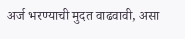अर्ज भरण्याची मुदत वाढवावी, असा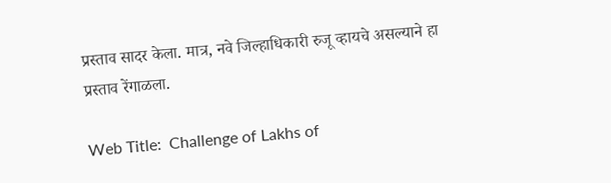प्रस्ताव सादर केला. मात्र, नवे जिल्हाधिकारी रुजू व्हायचे असल्याने हा प्रस्ताव रेंगाळला.

Web Title:  Challenge of Lakhs of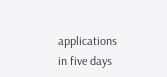applications in five days